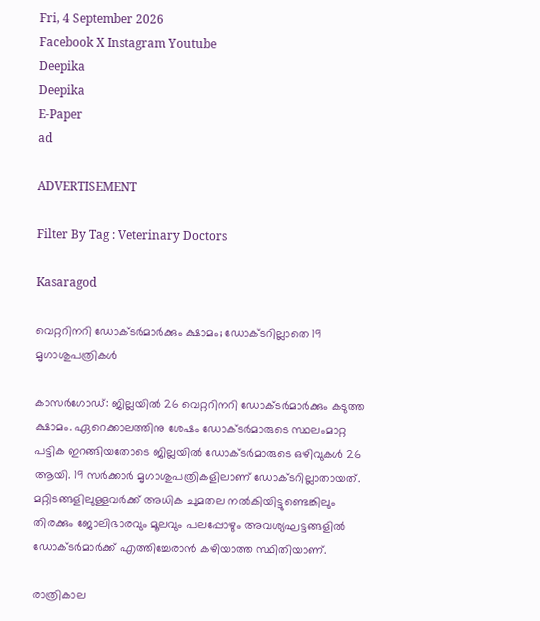Fri, 4 September 2026
Facebook X Instagram Youtube
Deepika
Deepika
E-Paper
ad

ADVERTISEMENT

Filter By Tag : Veterinary Doctors

Kasaragod

വെറ്ററിനറി ഡോക്ടർമാർക്കും ക്ഷാമം; ഡോക്ടറില്ലാതെ 19 മൃഗാശുപത്രികൾ

കാസർഗോഡ്: ജില്ലയിൽ 26 വെറ്ററിനറി ഡോക്ടർമാർക്കും കടുത്ത ക്ഷാമം. ഏറെക്കാലത്തിനു ശേഷം ഡോക്ടർമാരുടെ സ്ഥലംമാറ്റ പട്ടിക ഇറങ്ങിയതോടെ ജില്ലയിൽ ഡോക്ടർമാരുടെ ഒഴിവുകൾ 26 ആയി. 19 സർക്കാർ മൃഗാശുപത്രികളിലാണ് ഡോക്ടറില്ലാതായത്. മറ്റിടങ്ങളിലുള്ളവർക്ക് അധിക ചുമതല നൽകിയിട്ടുണ്ടെങ്കിലും തിരക്കും ജോലിഭാരവും മൂലവും പലപ്പോഴും അവശ്യഘട്ടങ്ങളിൽ ഡോക്ടർമാർക്ക് എത്തിച്ചേരാൻ കഴിയാത്ത സ്ഥിതിയാണ്.

രാത്രികാല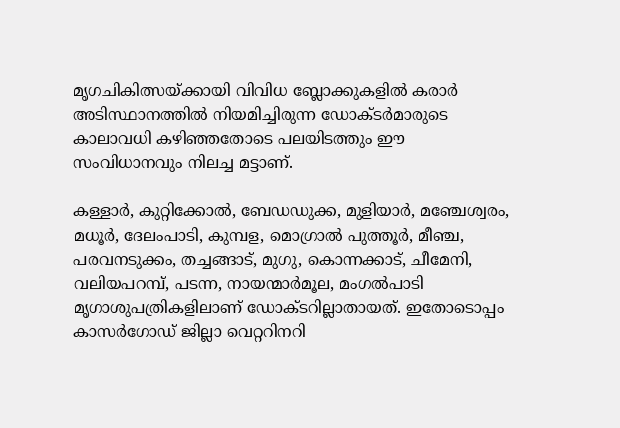മൃഗചികിത്സയ്ക്കായി വിവിധ ബ്ലോക്കുകളിൽ കരാർ അടിസ്ഥാനത്തിൽ നിയമിച്ചിരുന്ന ഡോക്ടർമാരുടെ കാലാവധി കഴിഞ്ഞതോടെ പലയിടത്തും ഈ സംവിധാനവും നിലച്ച മട്ടാണ്.

കള്ളാർ, കുറ്റിക്കോൽ, ബേഡഡുക്ക, മുളിയാർ, മഞ്ചേശ്വരം, മധൂർ, ദേലംപാടി, കുമ്പള, മൊഗ്രാൽ പുത്തൂർ, മീഞ്ച, പരവനടുക്കം, തച്ചങ്ങാട്, മുഗു, കൊന്നക്കാട്, ചീമേനി, വലിയപറമ്പ്, പടന്ന, നായന്മാർമൂല, മംഗൽപാടി മൃഗാശുപത്രികളിലാണ് ഡോക്ടറില്ലാതായത്. ഇതോടൊപ്പം കാസർഗോഡ് ജില്ലാ വെറ്ററിനറി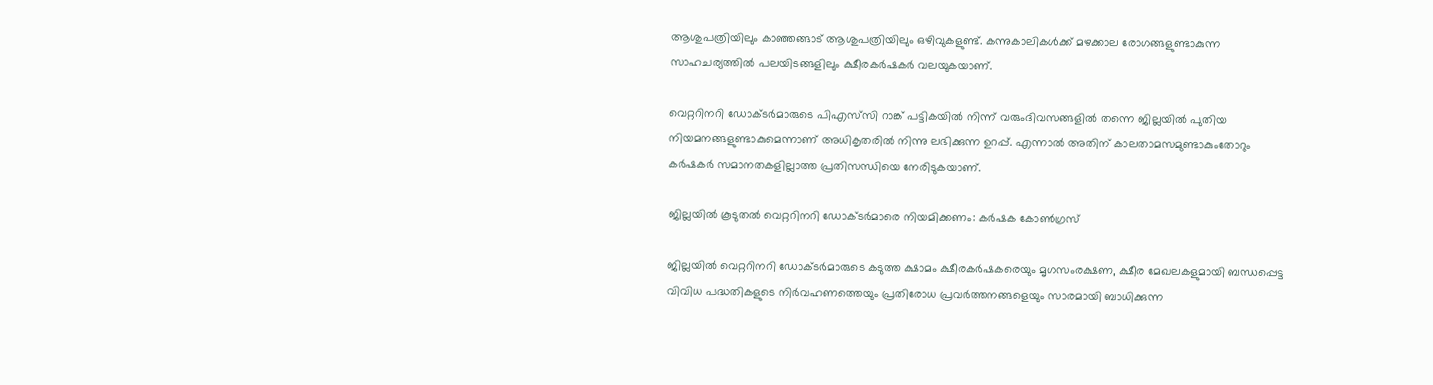ആശുപത്രിയിലും കാഞ്ഞങ്ങാട് ആശുപത്രിയിലും ഒഴിവുകളുണ്ട്. കന്നുകാലികൾക്ക് മഴക്കാല രോഗങ്ങളുണ്ടാകുന്ന സാഹചര്യത്തിൽ പലയിടങ്ങളിലും ക്ഷീരകർഷകർ വലയുകയാണ്.

വെറ്ററിനറി ഡോക്ടർമാരുടെ പിഎസ്‌സി റാങ്ക് പട്ടികയിൽ നിന്ന് വരുംദിവസങ്ങളിൽ തന്നെ ജില്ലയിൽ പുതിയ നിയമനങ്ങളുണ്ടാകുമെന്നാണ് അധികൃതരിൽ നിന്നു ലഭിക്കുന്ന ഉറപ്പ്. എന്നാൽ അതിന് കാലതാമസമുണ്ടാകുംതോറും കർഷകർ സമാനതകളില്ലാത്ത പ്രതിസന്ധിയെ നേരിടുകയാണ്.

ജില്ലയിൽ കൂടുതൽ വെറ്ററിനറി ഡോക്ടർമാരെ നിയമിക്കണം: കർഷക കോൺഗ്രസ്‌

ജില്ലയിൽ വെറ്ററിനറി ഡോക്ടർമാരുടെ കടുത്ത ക്ഷാമം ക്ഷീരകർഷകരെയും മൃഗസംരക്ഷണ, ക്ഷീര മേഖലകളുമായി ബന്ധപ്പെട്ട വിവിധ പദ്ധതികളുടെ നിർവഹണത്തെയും പ്രതിരോധ പ്രവർത്തനങ്ങളെയും സാരമായി ബാധിക്കുന്ന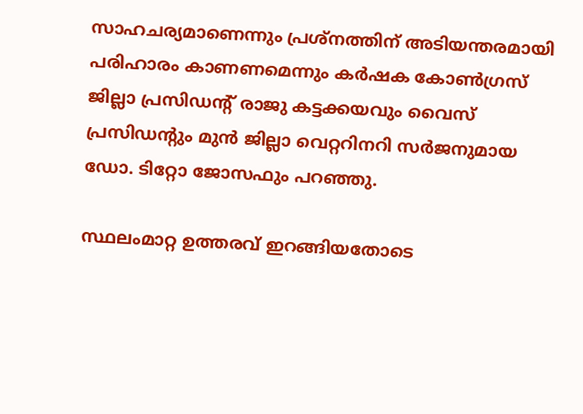സാഹചര്യമാണെന്നും പ്രശ്നത്തിന് അടിയന്തരമായി പരിഹാരം കാണണമെന്നും കർഷക കോൺഗ്രസ്‌ ജില്ലാ പ്രസിഡന്‍റ് രാജു കട്ടക്കയവും വൈസ് പ്രസിഡന്‍റും മുൻ ജില്ലാ വെറ്ററിനറി സർജനുമായ ഡോ. ടിറ്റോ ജോസഫും പറഞ്ഞു.

സ്ഥലംമാറ്റ ഉത്തരവ് ഇറങ്ങിയതോടെ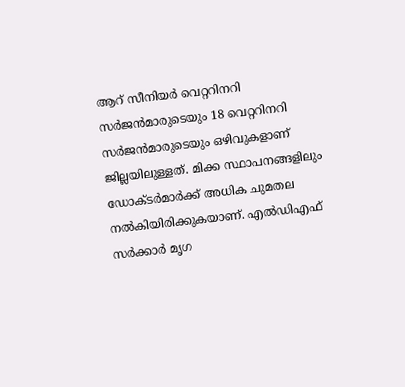ആറ് സീനിയർ വെറ്ററിനറി സർജൻമാരുടെയും 18 വെറ്ററിനറി സർജൻമാരുടെയും ഒഴിവുകളാണ് ജില്ലയിലുള്ളത്. മിക്ക സ്ഥാപനങ്ങളിലും ഡോക്ടർമാർക്ക് അധിക ചുമതല നൽകിയിരിക്കുകയാണ്. എൽഡിഎഫ് സർക്കാർ മൃഗ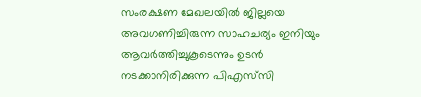സംരക്ഷണ മേഖലയിൽ ജില്ലയെ അവഗണിച്ചിരുന്ന സാഹചര്യം ഇനിയും ആവർത്തിച്ചുകൂടെന്നും ഉടൻ നടക്കാനിരിക്കുന്ന പിഎസ്‌സി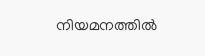നിയമനത്തിൽ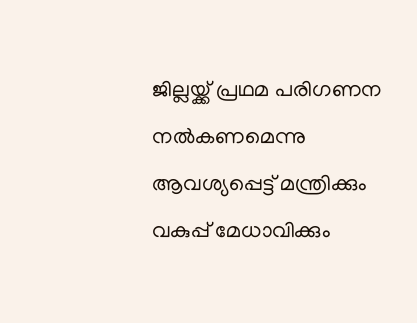ജില്ലയ്ക്ക് പ്രഥമ പരിഗണന നൽകണമെന്നു ആവശ്യപ്പെട്ട് മന്ത്രിക്കും വകുപ്പ് മേധാവിക്കും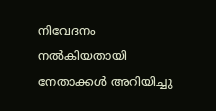നിവേദനം നൽകിയതായി നേതാക്കൾ അറിയിച്ചു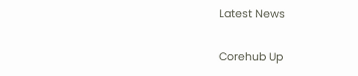Latest News

Corehub Up